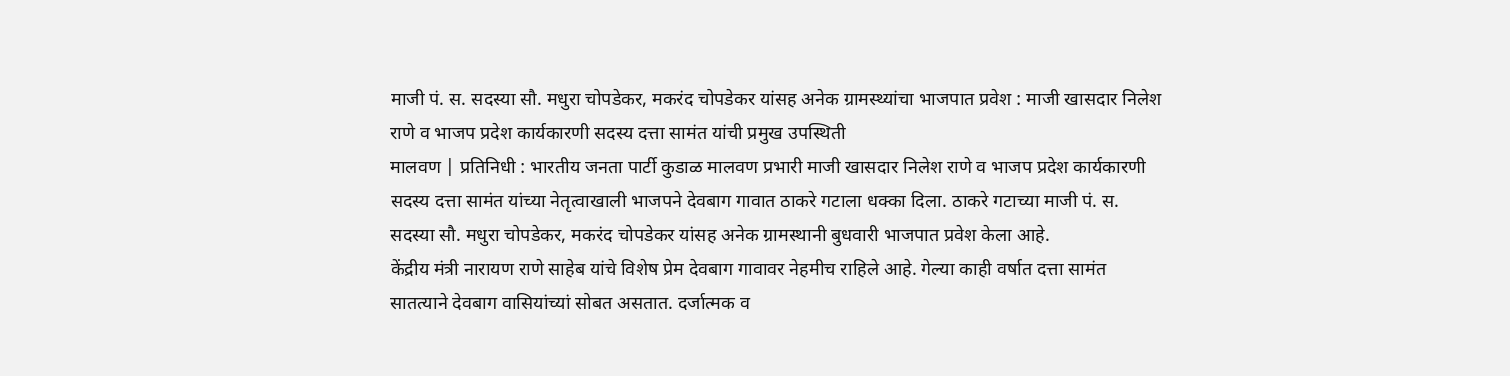माजी पं. स. सदस्या सौ. मधुरा चोपडेकर, मकरंद चोपडेकर यांसह अनेक ग्रामस्थ्यांचा भाजपात प्रवेश : माजी खासदार निलेश राणे व भाजप प्रदेश कार्यकारणी सदस्य दत्ता सामंत यांची प्रमुख उपस्थिती
मालवण | प्रतिनिधी : भारतीय जनता पार्टी कुडाळ मालवण प्रभारी माजी खासदार निलेश राणे व भाजप प्रदेश कार्यकारणी सदस्य दत्ता सामंत यांच्या नेतृत्वाखाली भाजपने देवबाग गावात ठाकरे गटाला धक्का दिला. ठाकरे गटाच्या माजी पं. स. सदस्या सौ. मधुरा चोपडेकर, मकरंद चोपडेकर यांसह अनेक ग्रामस्थानी बुधवारी भाजपात प्रवेश केला आहे.
केंद्रीय मंत्री नारायण राणे साहेब यांचे विशेष प्रेम देवबाग गावावर नेहमीच राहिले आहे. गेल्या काही वर्षात दत्ता सामंत सातत्याने देवबाग वासियांच्यां सोबत असतात. दर्जात्मक व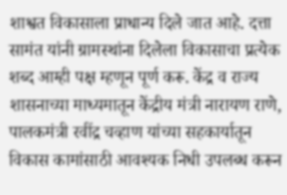शाश्वत विकासाला प्राधान्य दिले जात आहे. दत्ता सामंत यांनी ग्रामस्थांना दिलेला विकासाचा प्रत्येक शब्द आम्ही पक्ष म्हणून पूर्ण करू. केंद्र व राज्य शासनाच्या माध्यमातून केंद्रीय मंत्री नारायण राणे, पालकमंत्री रवींद्र चव्हाण यांच्या सहकार्यातून विकास कामांसाठी आवश्यक निधी उपलब्ध करून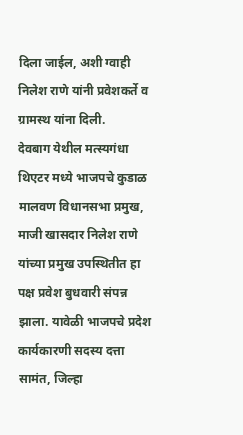दिला जाईल, अशी ग्वाही निलेश राणे यांनी प्रवेशकर्ते व ग्रामस्थ यांना दिली.
देवबाग येथील मत्स्यगंधा थिएटर मध्ये भाजपचे कुडाळ मालवण विधानसभा प्रमुख, माजी खासदार निलेश राणे यांच्या प्रमुख उपस्थितीत हा पक्ष प्रवेश बुधवारी संपन्न झाला. यावेळी भाजपचे प्रदेश कार्यकारणी सदस्य दत्ता सामंत, जिल्हा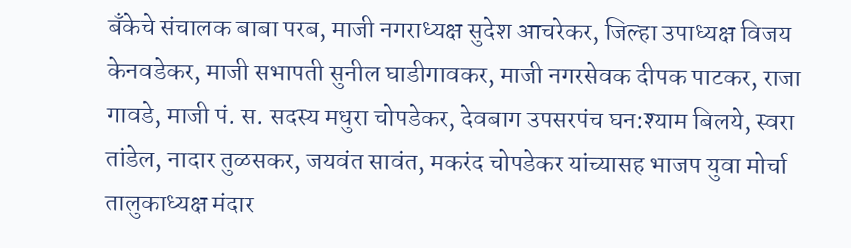बँकेचे संचालक बाबा परब, माजी नगराध्यक्ष सुदेश आचरेकर, जिल्हा उपाध्यक्ष विजय केनवडेकर, माजी सभापती सुनील घाडीगावकर, माजी नगरसेवक दीपक पाटकर, राजा गावडे, माजी पं. स. सदस्य मधुरा चोपडेकर, देवबाग उपसरपंच घन:श्याम बिलये, स्वरा तांडेल, नादार तुळसकर, जयवंत सावंत, मकरंद चोपडेकर यांच्यासह भाजप युवा मोर्चा तालुकाध्यक्ष मंदार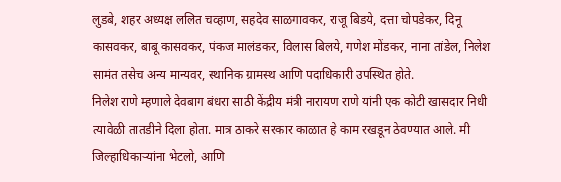लुडबे, शहर अध्यक्ष ललित चव्हाण, सहदेव साळगावकर, राजू बिडये, दत्ता चोपडेकर, दिनू कासवकर, बाबू कासवकर, पंकज मालंडकर, विलास बिलये, गणेश मोंडकर, नाना तांडेल, निलेश सामंत तसेच अन्य मान्यवर, स्थानिक ग्रामस्थ आणि पदाधिकारी उपस्थित होते.
निलेश राणे म्हणाले देवबाग बंधरा साठी केंद्रीय मंत्री नारायण राणे यांनी एक कोटी खासदार निधी त्यावेळी तातडीने दिला होता. मात्र ठाकरे सरकार काळात हे काम रखडून ठेवण्यात आले. मी जिल्हाधिकाऱ्यांना भेटलो, आणि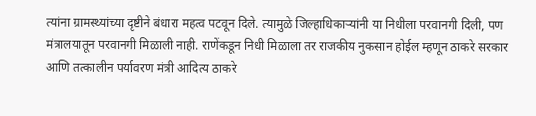त्यांना ग्रामस्थ्यांच्या दृष्टीने बंधारा महत्व पटवून दिले. त्यामुळे जिल्हाधिकाऱ्यांनी या निधीला परवानगी दिली, पण मंत्रालयातून परवानगी मिळाली नाही. राणेंकडून निधी मिळाला तर राजकीय नुकसान होईल म्हणून ठाकरे सरकार आणि तत्कालीन पर्यावरण मंत्री आदित्य ठाकरे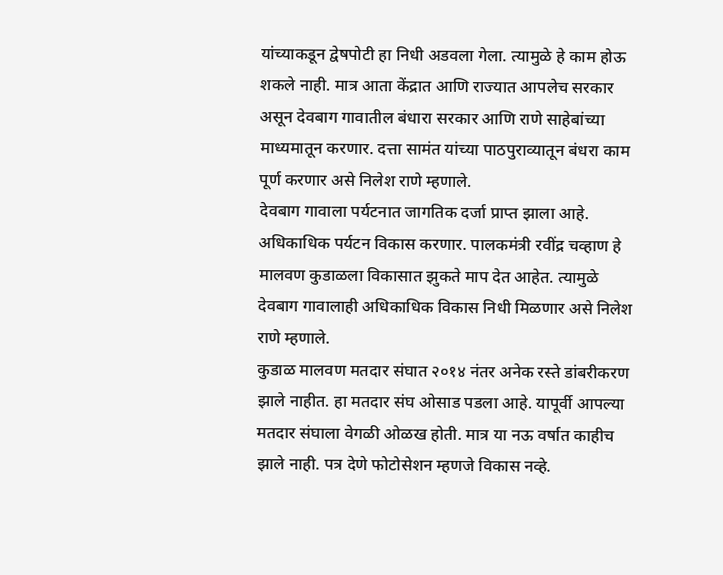यांच्याकडून द्वेषपोटी हा निधी अडवला गेला. त्यामुळे हे काम होऊ शकले नाही. मात्र आता केंद्रात आणि राज्यात आपलेच सरकार असून देवबाग गावातील बंधारा सरकार आणि राणे साहेबांच्या माध्यमातून करणार. दत्ता सामंत यांच्या पाठपुराव्यातून बंधरा काम पूर्ण करणार असे निलेश राणे म्हणाले.
देवबाग गावाला पर्यटनात जागतिक दर्जा प्राप्त झाला आहे.
अधिकाधिक पर्यटन विकास करणार. पालकमंत्री रवींद्र चव्हाण हे मालवण कुडाळला विकासात झुकते माप देत आहेत. त्यामुळे देवबाग गावालाही अधिकाधिक विकास निधी मिळणार असे निलेश राणे म्हणाले.
कुडाळ मालवण मतदार संघात २०१४ नंतर अनेक रस्ते डांबरीकरण झाले नाहीत. हा मतदार संघ ओसाड पडला आहे. यापूर्वी आपल्या मतदार संघाला वेगळी ओळख होती. मात्र या नऊ वर्षात काहीच झाले नाही. पत्र देणे फोटोसेशन म्हणजे विकास नव्हे.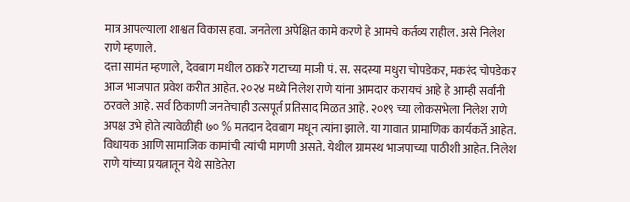मात्र आपल्याला शाश्वत विकास हवा. जनतेला अपेक्षित कामे करणे हे आमचे कर्तव्य राहील. असे निलेश राणे म्हणाले.
दत्ता सामंत म्हणाले, देवबाग मधील ठाकरे गटाच्या माजी पं. स. सदस्या मधुरा चोपडेकर, मकरंद चोपडेकर आज भाजपात प्रवेश करीत आहेत. २०२४ मध्ये निलेश राणे यांना आमदार करायचं आहे हे आम्ही सर्वांनी ठरवले आहे. सर्व ठिकाणी जनतेचाही उत्सपूर्त प्रतिसाद मिळत आहे. २०१९ च्या लोकसभेला निलेश राणे अपक्ष उभे होते त्यावेळीही ७० % मतदान देवबाग मधून त्यांना झाले. या गावात प्रामाणिक कार्यकर्ते आहेत. विधायक आणि सामाजिक कामांची त्यांची मागणी असते. येथील ग्रामस्थ भाजपाच्या पाठीशी आहेत. निलेश राणे यांच्या प्रयत्नातून येथे साडेतेरा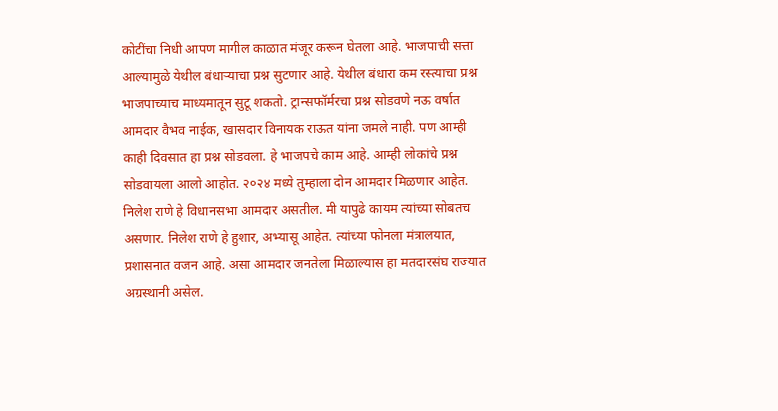कोटींचा निधी आपण मागील काळात मंजूर करून घेतला आहे. भाजपाची सत्ता आल्यामुळे येथील बंधाऱ्याचा प्रश्न सुटणार आहे. येथील बंधारा कम रस्त्याचा प्रश्न भाजपाच्याच माध्यमातून सुटू शकतो. ट्रान्सफॉर्मरचा प्रश्न सोडवणे नऊ वर्षात आमदार वैभव नाईक, खासदार विनायक राऊत यांना जमले नाही. पण आम्ही काही दिवसात हा प्रश्न सोडवला. हे भाजपचे काम आहे. आम्ही लोकांचे प्रश्न सोडवायला आलो आहोत. २०२४ मध्ये तुम्हाला दोन आमदार मिळणार आहेत. निलेश राणे हे विधानसभा आमदार असतील. मी यापुढे कायम त्यांच्या सोबतच असणार. निलेश राणे हे हुशार, अभ्यासू आहेत. त्यांच्या फोनला मंत्रालयात, प्रशासनात वजन आहे. असा आमदार जनतेला मिळाल्यास हा मतदारसंघ राज्यात अग्रस्थानी असेल.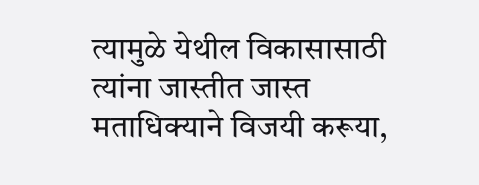त्यामुळे येथील विकासासाठी त्यांना जास्तीत जास्त मताधिक्याने विजयी करूया,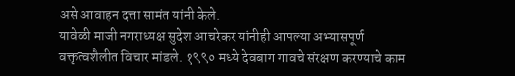असे आवाहन दत्ता सामंत यांनी केले.
यावेळी माजी नगराध्यक्ष सुदेश आचरेकर यांनीही आपल्या अभ्यासपूर्ण वक्तृत्वशैलीत विचार मांडले. १९९० मध्ये देवबाग गावचे संरक्षण करण्याचे काम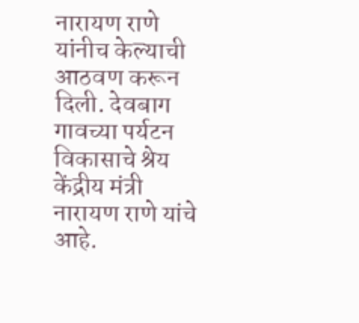नारायण राणे यांनीच केल्याची आठवण करून दिली. देवबाग गावच्या पर्यटन विकासाचे श्रेय केंद्रीय मंत्री नारायण राणे यांचे आहे.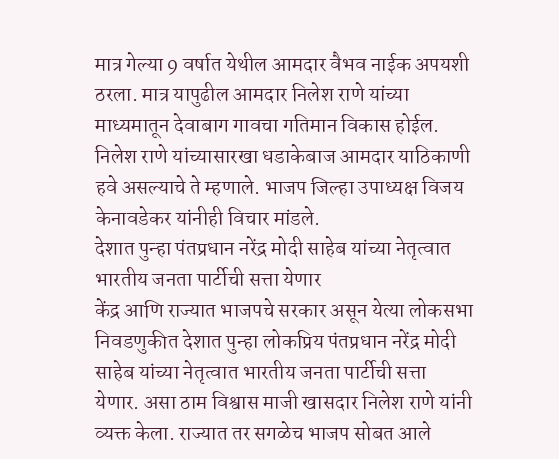मात्र गेल्या 9 वर्षात येथील आमदार वैभव नाईक अपयशी ठरला. मात्र यापुढील आमदार निलेश राणे यांच्या माध्यमातून देवाबाग गावचा गतिमान विकास होईल. निलेश राणे यांच्यासारखा धडाकेबाज आमदार याठिकाणी हवे असल्याचे ते म्हणाले. भाजप जिल्हा उपाध्यक्ष विजय केनावडेकर यांनीही विचार मांडले.
देशात पुन्हा पंतप्रधान नरेंद्र मोदी साहेब यांच्या नेतृत्वात भारतीय जनता पार्टीची सत्ता येणार
केंद्र आणि राज्यात भाजपचे सरकार असून येत्या लोकसभा निवडणुकीत देशात पुन्हा लोकप्रिय पंतप्रधान नरेंद्र मोदी साहेब यांच्या नेतृत्वात भारतीय जनता पार्टीची सत्ता येणार. असा ठाम विश्वास माजी खासदार निलेश राणे यांनी व्यक्त केला. राज्यात तर सगळेच भाजप सोबत आले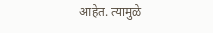आहेत. त्यामुळे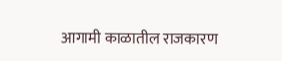आगामी काळातील राजकारण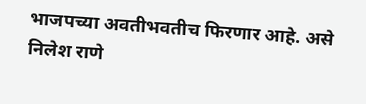भाजपच्या अवतीभवतीच फिरणार आहे. असे निलेश राणे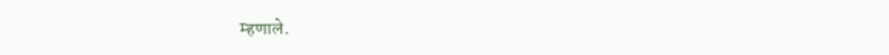म्हणाले.